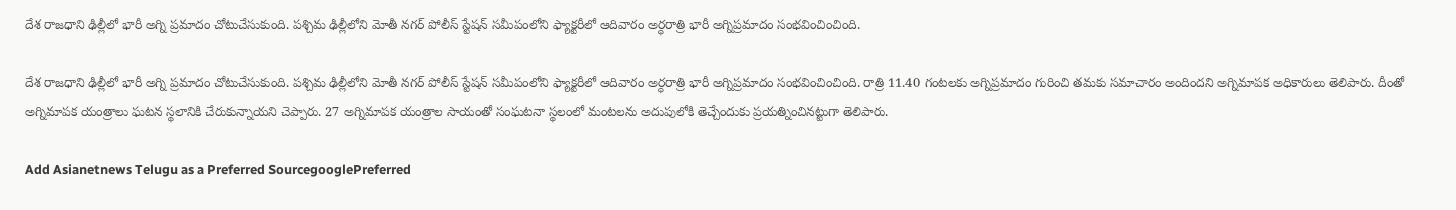దేశ రాజధాని ఢిల్లీలో భారీ అగ్ని ప్రమాదం చోటుచేసుకుంది. పశ్చిమ ఢిల్లీలోని మోతీ నగర్ పోలీస్ స్టేషన్ సమీపంలోని ఫ్యాక్టరీలో ఆదివారం అర్ధరాత్రి భారీ అగ్నిప్రమాదం సంభవించించింది.

దేశ రాజధాని ఢిల్లీలో భారీ అగ్ని ప్రమాదం చోటుచేసుకుంది. పశ్చిమ ఢిల్లీలోని మోతీ నగర్ పోలీస్ స్టేషన్ సమీపంలోని ఫ్యాక్టరీలో ఆదివారం అర్ధరాత్రి భారీ అగ్నిప్రమాదం సంభవించించింది. రాత్రి 11.40 గంటలకు అగ్నిప్రమాదం గురించి తమకు సమాచారం అందిందని అగ్నిమాపక అధికారులు తెలిపారు. దీంతో అగ్నిమాపక యంత్రాలు ఘటన స్థలానికి చేరుకున్నాయని చెప్పారు. 27 అగ్నిమాపక యంత్రాల సాయంతో సంఘటనా స్థలంలో మంటలను అదుపులోకి తెచ్చేందుకు ప్రయత్నించినట్టుగా తెలిపారు.

Add Asianetnews Telugu as a Preferred SourcegooglePreferred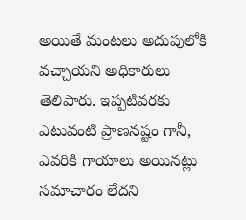అయితే మంటలు అదుపులోకి వచ్చాయని అధికారులు తెలిపారు. ఇప్పటివరకు ఎటువంటి ప్రాణనష్టం గానీ, ఎవరికి గాయాలు అయినట్లు సమాచారం లేదని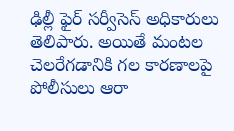ఢిల్లీ ఫైర్ సర్వీసెస్ అధికారులు తెలిపారు. అయితే మంటల చెలరేగడానికి గల కారణాలపై పోలీసులు ఆరా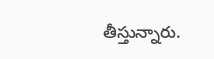తీస్తున్నారు.